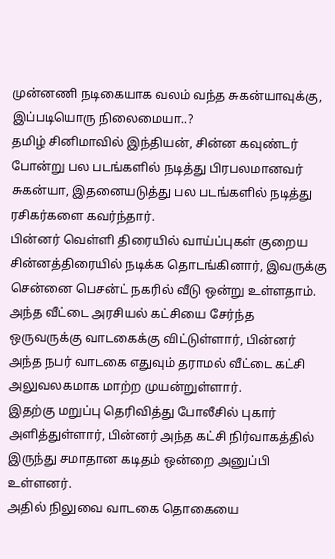முன்னணி நடிகையாக வலம் வந்த சுகன்யாவுக்கு, இப்படியொரு நிலைமையா..?
தமிழ் சினிமாவில் இந்தியன், சின்ன கவுண்டர் போன்று பல படங்களில் நடித்து பிரபலமானவர் சுகன்யா, இதனையடுத்து பல படங்களில் நடித்து ரசிகர்களை கவர்ந்தார்.
பின்னர் வெள்ளி திரையில் வாய்ப்புகள் குறைய சின்னத்திரையில் நடிக்க தொடங்கினார், இவருக்கு சென்னை பெசன்ட் நகரில் வீடு ஒன்று உள்ளதாம்.
அந்த வீட்டை அரசியல் கட்சியை சேர்ந்த ஒருவருக்கு வாடகைக்கு விட்டுள்ளார், பின்னர் அந்த நபர் வாடகை எதுவும் தராமல் வீட்டை கட்சி அலுவலகமாக மாற்ற முயன்றுள்ளார்.
இதற்கு மறுப்பு தெரிவித்து போலீசில் புகார் அளித்துள்ளார், பின்னர் அந்த கட்சி நிர்வாகத்தில் இருந்து சமாதான கடிதம் ஒன்றை அனுப்பி உள்ளனர்.
அதில் நிலுவை வாடகை தொகையை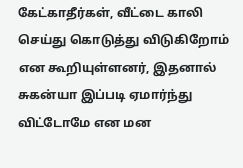கேட்காதீர்கள், வீட்டை காலி செய்து கொடுத்து விடுகிறோம் என கூறியுள்ளனர், இதனால் சுகன்யா இப்படி ஏமார்ந்து விட்டோமே என மன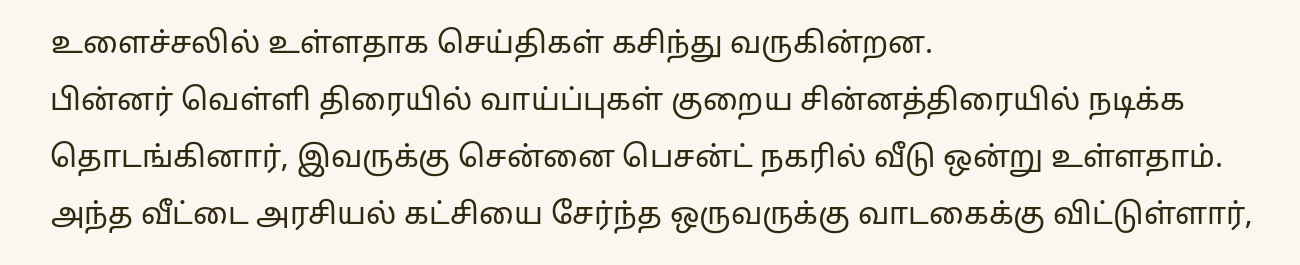உளைச்சலில் உள்ளதாக செய்திகள் கசிந்து வருகின்றன.
பின்னர் வெள்ளி திரையில் வாய்ப்புகள் குறைய சின்னத்திரையில் நடிக்க தொடங்கினார், இவருக்கு சென்னை பெசன்ட் நகரில் வீடு ஒன்று உள்ளதாம்.
அந்த வீட்டை அரசியல் கட்சியை சேர்ந்த ஒருவருக்கு வாடகைக்கு விட்டுள்ளார்,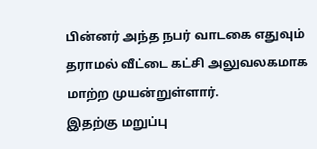பின்னர் அந்த நபர் வாடகை எதுவும் தராமல் வீட்டை கட்சி அலுவலகமாக மாற்ற முயன்றுள்ளார்.
இதற்கு மறுப்பு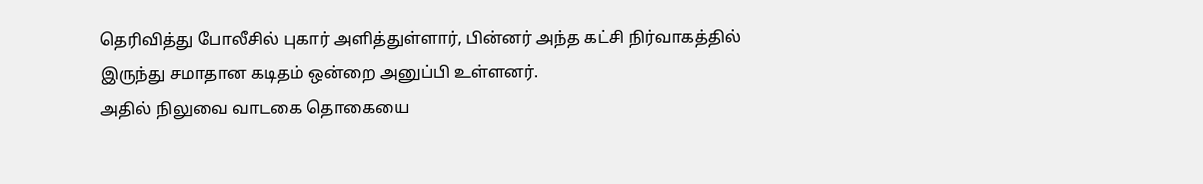தெரிவித்து போலீசில் புகார் அளித்துள்ளார், பின்னர் அந்த கட்சி நிர்வாகத்தில் இருந்து சமாதான கடிதம் ஒன்றை அனுப்பி உள்ளனர்.
அதில் நிலுவை வாடகை தொகையை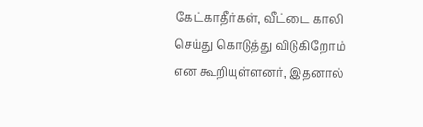கேட்காதீர்கள், வீட்டை காலி செய்து கொடுத்து விடுகிறோம் என கூறியுள்ளனர், இதனால்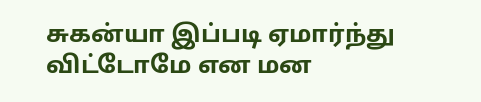சுகன்யா இப்படி ஏமார்ந்து விட்டோமே என மன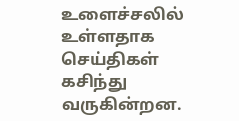உளைச்சலில் உள்ளதாக செய்திகள் கசிந்து வருகின்றன.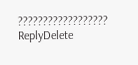??????????????????
ReplyDelete